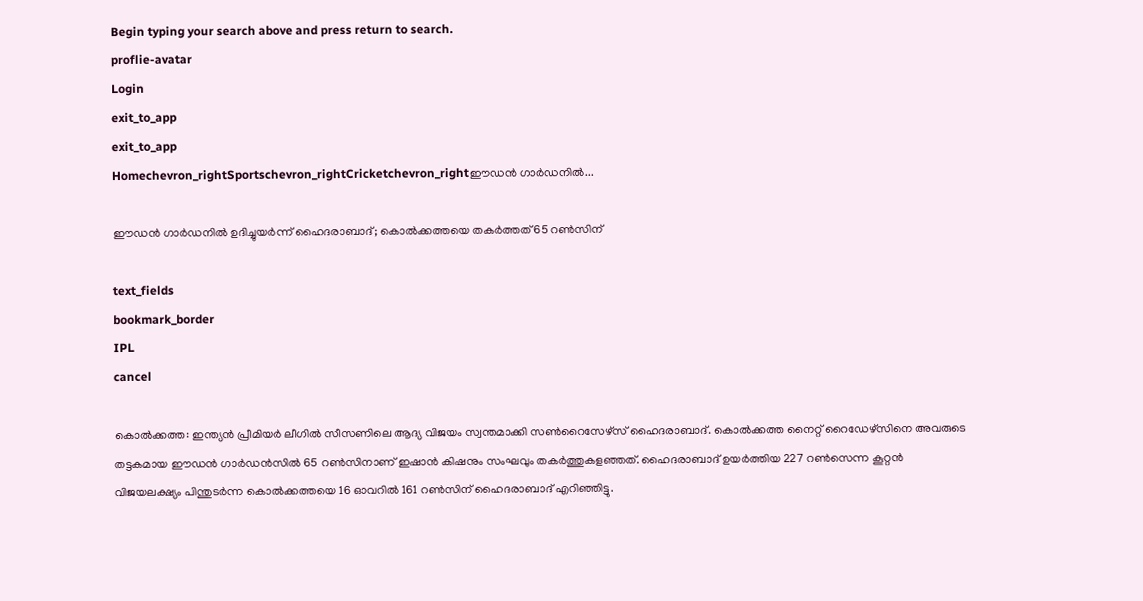Begin typing your search above and press return to search.
proflie-avatar
Login
exit_to_app
exit_to_app
Homechevron_rightSportschevron_rightCricketchevron_rightഈഡൻ ഗാർഡനിൽ...

ഈഡൻ ഗാർഡനിൽ ഉദിച്ചുയർന്ന് ഹൈദരാബാദ്; കൊൽക്കത്തയെ തകർത്തത് 65 റൺസിന്

text_fields
bookmark_border
IPL
cancel

കൊൽക്കത്ത: ഇന്ത്യൻ പ്രീമിയർ ലീഗിൽ സീസണിലെ ആദ്യ വിജയം സ്വന്തമാക്കി സൺറൈസേഴ്‌സ് ഹൈദരാബാദ്. കൊൽക്കത്ത നൈറ്റ് റൈഡേഴ്‌സിനെ അവരുടെ തട്ടകമായ ഈഡൻ ഗാർഡൻസിൽ 65 റൺസിനാണ് ഇഷാൻ കിഷനും സംഘവും തകർത്തുകളഞ്ഞത്. ഹൈദരാബാദ് ഉയർത്തിയ 227 റൺസെന്ന കൂറ്റൻ വിജയലക്ഷ്യം പിന്തുടർന്ന കൊൽക്കത്തയെ 16 ഓവറിൽ 161 റൺസിന് ഹൈദരാബാദ് എറിഞ്ഞിട്ടു.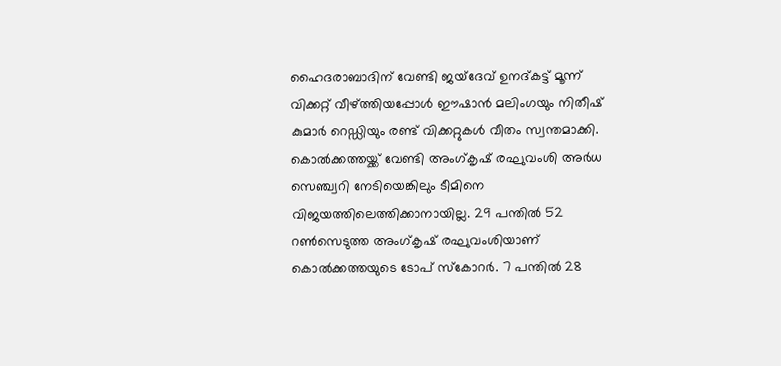ഹൈദരാബാദിന് വേണ്ടി ജയ്‌ദേവ് ഉനദ്കട്ട് മൂന്ന് വിക്കറ്റ് വീഴ്ത്തിയപ്പോൾ ഈഷാൻ മലിംഗയും നിതീഷ് കുമാർ റെഡ്ഡിയും രണ്ട് വിക്കറ്റുകൾ വീതം സ്വന്തമാക്കി. കൊൽക്കത്തയ്ക്ക് വേണ്ടി അംഗ്കൃഷ് രഘുവംശി അർധ സെഞ്ച്വറി നേടിയെങ്കിലും ടീമിനെ വിജയത്തിലെത്തിക്കാനായില്ല. 29 പന്തിൽ 52 റൺസെടുത്ത അംഗ്കൃഷ് രഘുവംശിയാണ് കൊൽക്കത്തയുടെ ടോപ് സ്കോറർ. 7 പന്തിൽ 28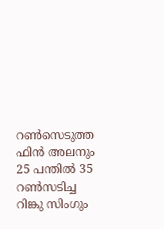റൺസെടുത്ത ഫിൻ അലനും 25 പന്തിൽ 35 റൺസടിച്ച റിങ്കു സിംഗും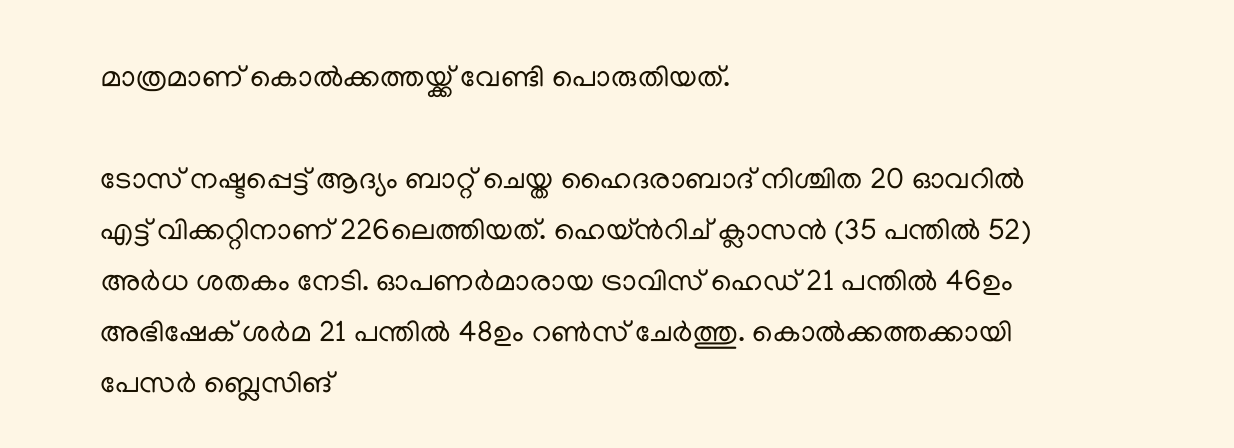മാത്രമാണ് കൊൽക്കത്തയ്ക്ക് വേണ്ടി പൊരുതിയത്.

ടോസ് നഷ്ടപ്പെട്ട് ആദ്യം ബാറ്റ് ചെയ്ത ഹൈദരാബാദ് നിശ്ചിത 20 ഓവറിൽ എട്ട് വിക്കറ്റിനാണ് 226ലെത്തിയത്. ഹെയ്ൻറിച് ക്ലാസൻ (35 പന്തിൽ 52) അർധ ശതകം നേടി. ഓപണർമാരായ ട്രാവിസ് ഹെഡ് 21 പന്തിൽ 46ഉം അഭിഷേക് ശർമ 21 പന്തിൽ 48ഉം റൺസ് ചേർത്തു. കൊൽക്കത്തക്കായി പേസർ ബ്ലെസിങ്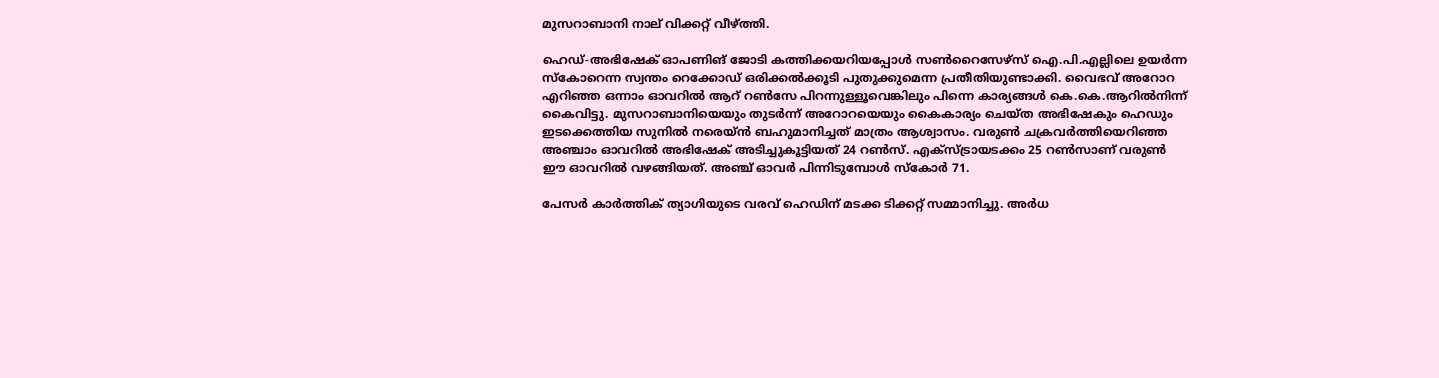മുസറാബാനി നാല് വിക്കറ്റ് വീഴ്ത്തി.

ഹെഡ്-അഭിഷേക് ഓപണിങ് ജോടി കത്തിക്കയറിയപ്പോൾ സൺറൈസേഴ്സ് ഐ.പി.എല്ലിലെ ഉയർന്ന സ്കോറെന്ന സ്വന്തം റെക്കോഡ് ഒരിക്കൽക്കൂടി പുതുക്കുമെന്ന പ്രതീതിയുണ്ടാക്കി. വൈഭവ് അറോറ എറിഞ്ഞ ഒന്നാം ഓവറിൽ ആറ് റൺസേ പിറന്നുള്ളൂവെങ്കിലും പിന്നെ കാര്യങ്ങൾ കെ.കെ.ആറിൽനിന്ന് കൈവിട്ടു. മുസറാബാനിയെയും തുടർന്ന് അറോറയെയും കൈകാര്യം ചെയ്ത അഭിഷേകും ഹെഡും ഇടക്കെത്തിയ സുനിൽ നരെയ്ൻ ബഹുമാനിച്ചത് മാത്രം ആശ്വാസം. വരുൺ ചക്രവർത്തിയെറിഞ്ഞ അഞ്ചാം ഓവറിൽ അഭിഷേക് അടിച്ചുകൂട്ടിയത് 24 റൺസ്. എക്സ്ട്രായടക്കം 25 റൺസാണ് വരുൺ ഈ ഓവറിൽ വഴങ്ങിയത്. അഞ്ച് ഓവർ പിന്നിടുമ്പോൾ സ്കോർ 71.

പേസർ കാർത്തിക് ത്യാഗിയുടെ വരവ് ഹെഡിന് മടക്ക ടിക്കറ്റ് സമ്മാനിച്ചു. അർധ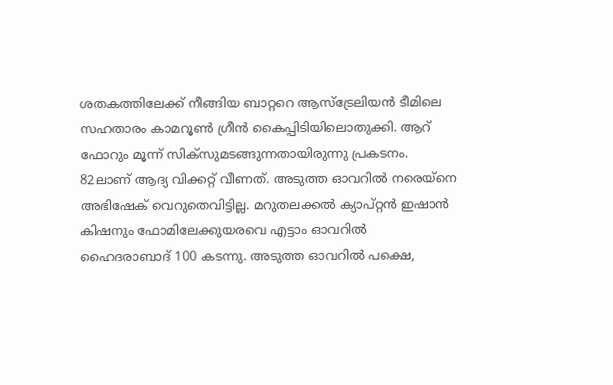ശതകത്തിലേക്ക് നീങ്ങിയ ബാറ്ററെ ആസ്ട്രേലിയൻ ടീമിലെ സഹതാരം കാമറൂൺ ഗ്രീൻ കൈപ്പിടിയിലൊതുക്കി. ആറ് ഫോറും മൂന്ന് സിക്സുമടങ്ങുന്നതായിരുന്നു പ്രകടനം. 82ലാണ് ആദ്യ വിക്കറ്റ് വീണത്. അടുത്ത ഓവറിൽ നരെയ്നെ അഭിഷേക് വെറുതെവിട്ടില്ല. മറുതലക്കൽ ക്യാപ്റ്റൻ ഇഷാൻ കിഷനും ഫോമിലേക്കുയരവെ എട്ടാം ഓവറിൽ ഹൈദരാബാദ് 100 കടന്നു. അടുത്ത ഓവറിൽ പക്ഷെ,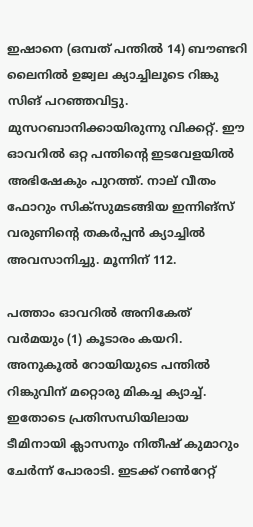ഇഷാനെ (ഒമ്പത് പന്തിൽ 14) ബൗണ്ടറി ലൈനിൽ ഉജ്വല ക്യാച്ചിലൂടെ റിങ്കു സിങ് പറഞ്ഞവിട്ടു. മുസറബാനിക്കായിരുന്നു വിക്കറ്റ്. ഈ ഓവറിൽ ഒറ്റ പന്തിന്റെ ഇടവേളയിൽ അഭിഷേകും പുറത്ത്. നാല് വീതം ഫോറും സിക്സുമടങ്ങിയ ഇന്നിങ്സ് വരുണിന്റെ തകർപ്പൻ ക്യാച്ചിൽ അവസാനിച്ചു. മൂന്നിന് 112.

പത്താം ഓവറിൽ അനികേത് വർമയും (1) കൂടാരം കയറി. അനുകൂൽ റോയിയുടെ പന്തിൽ റിങ്കുവിന് മറ്റൊരു മികച്ച ക്യാച്ച്. ഇതോടെ പ്രതിസന്ധിയിലായ ടീമിനായി ക്ലാസനും നിതീഷ് കുമാറും ചേർന്ന് പോരാടി. ഇടക്ക് റൺറേറ്റ്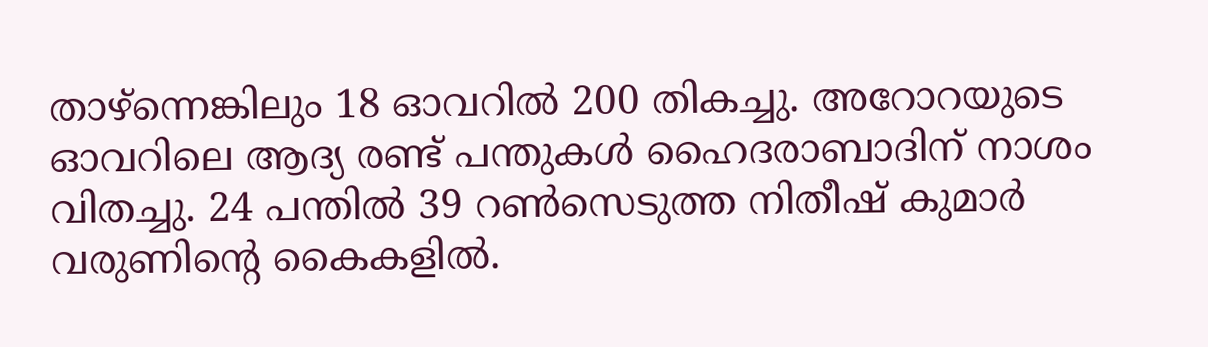താഴ്ന്നെങ്കിലും 18 ഓവറിൽ 200 തികച്ചു. അറോറയുടെ ഓവറിലെ ആദ്യ രണ്ട് പന്തുകൾ ഹൈദരാബാദിന് നാശം വിതച്ചു. 24 പന്തിൽ 39 റൺസെടുത്ത നിതീഷ് കുമാർ വരുണിന്റെ കൈകളിൽ.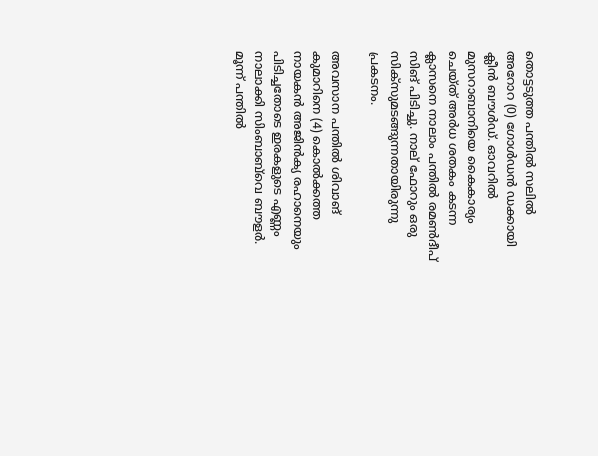തൊട്ടടുത്ത പന്തിൽ സലിൽ അറോറ (0) ഗോൾഡൻ ഡക്കായി ക്ലീൻ ബൗൾഡ്. ഓവറിൽ മുസറാബാനിയെ കൈകാര്യം ചെയ്ത് അർധ ശതകം കടന്ന ക്ലാസനെ നാലാം പന്തിൽ രമൺദീപ് സിങ് പിടിച്ചു. നാല് ഫോറും ഒരു സിക്സുമടങ്ങുന്നതായിരുന്നു പ്രകടനം.

അവസാന പന്തിൽ ശിവാങ് കുമാറിനെ (4) കൊൽക്കത്ത നായകൻ അജിൻക്യ രഹാനെയും പിടിച്ചതോടെ ഇരകളുടെ എണ്ണം നാലാക്കി സിംബാബ്‌വെ ബൗളർ. മൂന്ന് പന്തിൽ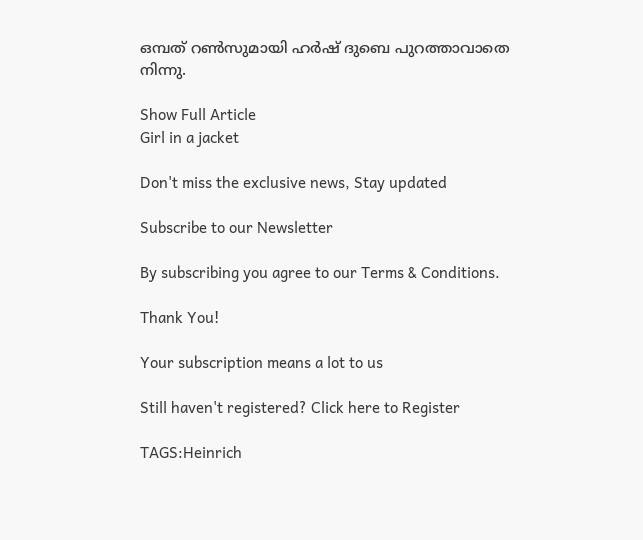ഒമ്പത് റൺസുമായി ഹർഷ് ദുബെ പുറത്താവാതെ നിന്നു.

Show Full Article
Girl in a jacket

Don't miss the exclusive news, Stay updated

Subscribe to our Newsletter

By subscribing you agree to our Terms & Conditions.

Thank You!

Your subscription means a lot to us

Still haven't registered? Click here to Register

TAGS:Heinrich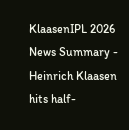KlaasenIPL 2026
News Summary - Heinrich Klaasen hits half-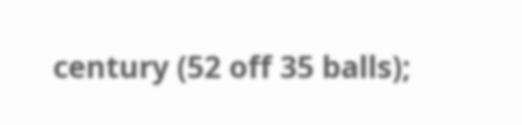century (52 off 35 balls);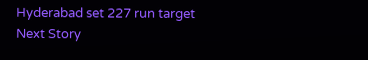Hyderabad set 227 run target
Next Story